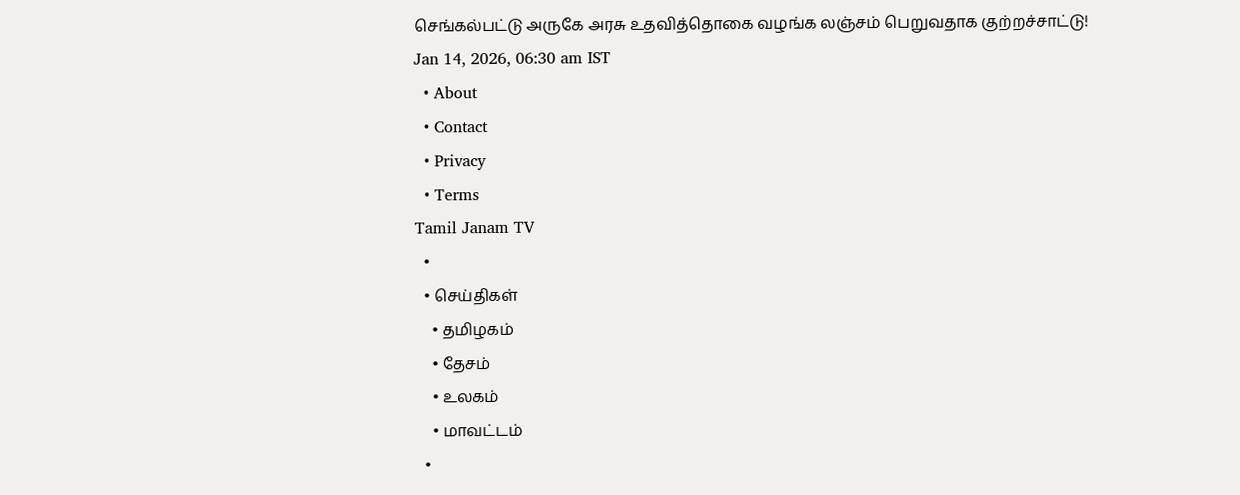செங்கல்பட்டு அருகே அரசு உதவித்தொகை வழங்க லஞ்சம் பெறுவதாக குற்றச்சாட்டு!
Jan 14, 2026, 06:30 am IST
  • About
  • Contact
  • Privacy
  • Terms
Tamil Janam TV
  •
  • செய்திகள்
    • தமிழகம்
    • தேசம்
    • உலகம்
    • மாவட்டம்
  •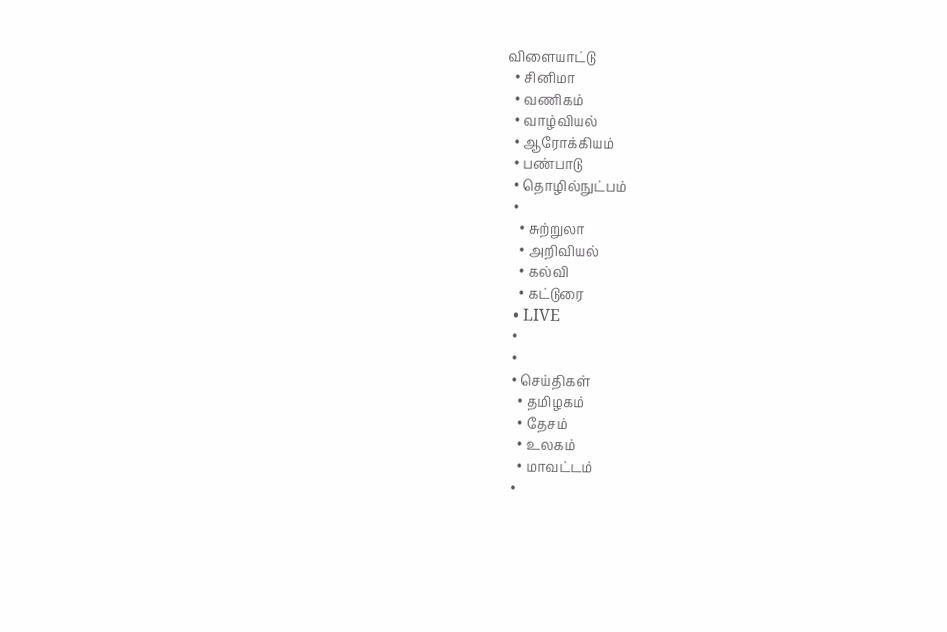விளையாட்டு
  • சினிமா
  • வணிகம்
  • வாழ்வியல்
  • ஆரோக்கியம்
  • பண்பாடு
  • தொழில்நுட்பம்
  •
    • சுற்றுலா
    • அறிவியல்
    • கல்வி
    • கட்டுரை
  • LIVE
  •
  •
  • செய்திகள்
    • தமிழகம்
    • தேசம்
    • உலகம்
    • மாவட்டம்
  •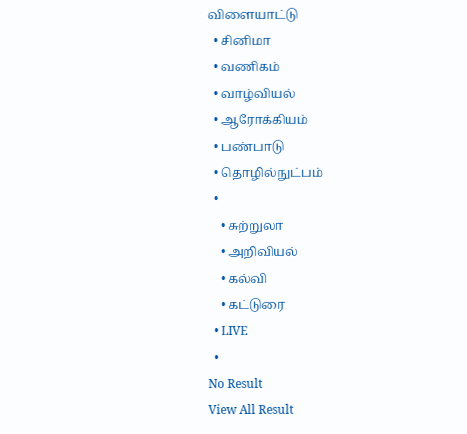விளையாட்டு
  • சினிமா
  • வணிகம்
  • வாழ்வியல்
  • ஆரோக்கியம்
  • பண்பாடு
  • தொழில்நுட்பம்
  •
    • சுற்றுலா
    • அறிவியல்
    • கல்வி
    • கட்டுரை
  • LIVE
  •
No Result
View All Result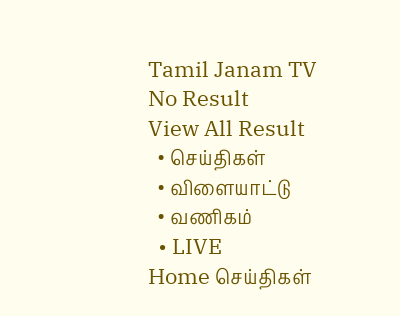Tamil Janam TV
No Result
View All Result
  • செய்திகள்
  • விளையாட்டு
  • வணிகம்
  • LIVE
Home செய்திகள்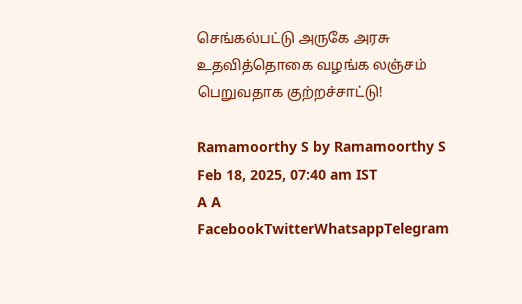செங்கல்பட்டு அருகே அரசு உதவித்தொகை வழங்க லஞ்சம் பெறுவதாக குற்றச்சாட்டு!

Ramamoorthy S by Ramamoorthy S
Feb 18, 2025, 07:40 am IST
A A
FacebookTwitterWhatsappTelegram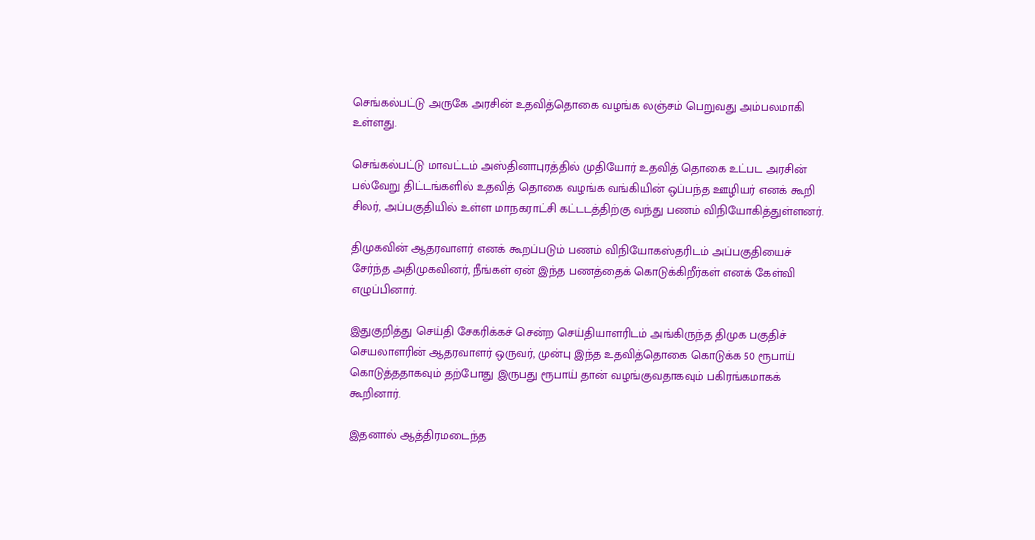செங்கல்பட்டு அருகே அரசின் உதவித்தொகை வழங்க லஞ்சம் பெறுவது அம்பலமாகி உள்ளது.

செங்கல்பட்டு மாவட்டம் அஸ்தினாபுரத்தில் முதியோர் உதவித் தொகை உட்பட அரசின் பல்வேறு திட்டங்களில் உதவித் தொகை வழங்க வங்கியின் ஒப்பந்த ஊழியர் எனக் கூறி சிலர், அப்பகுதியில் உள்ள மாநகராட்சி கட்டடத்திற்கு வந்து பணம் விநியோகித்துள்ளனர்.

திமுகவின் ஆதரவாளர் எனக் கூறப்படும் பணம் விநியோகஸ்தரிடம் அப்பகுதியைச் சேர்ந்த அதிமுகவினர், நீங்கள் ஏன் இந்த பணத்தைக் கொடுக்கிறீர்கள் எனக் கேள்வி எழுப்பினார்.

இதுகுறித்து செய்தி சேகரிக்கச் சென்ற செய்தியாளரிடம் அங்கிருந்த திமுக பகுதிச் செயலாளரின் ஆதரவாளர் ஒருவர், முன்பு இந்த உதவித்தொகை கொடுக்க 50 ரூபாய் கொடுத்ததாகவும் தற்போது இருபது ரூபாய் தான் வழங்குவதாகவும் பகிரங்கமாகக் கூறினார்.

இதனால் ஆத்திரமடைந்த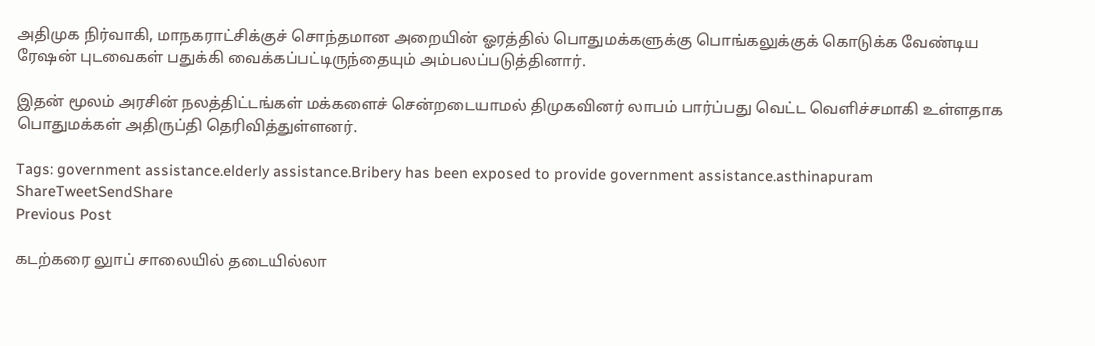அதிமுக நிர்வாகி, மாநகராட்சிக்குச் சொந்தமான அறையின் ஓரத்தில் பொதுமக்களுக்கு பொங்கலுக்குக் கொடுக்க வேண்டிய ரேஷன் புடவைகள் பதுக்கி வைக்கப்பட்டிருந்தையும் அம்பலப்படுத்தினார்.

இதன் மூலம் அரசின் நலத்திட்டங்கள் மக்களைச் சென்றடையாமல் திமுகவினர் லாபம் பார்ப்பது வெட்ட வெளிச்சமாகி உள்ளதாக பொதுமக்கள் அதிருப்தி தெரிவித்துள்ளனர்.

Tags: government assistance.elderly assistance.Bribery has been exposed to provide government assistance.asthinapuram
ShareTweetSendShare
Previous Post

கடற்கரை லுாப் சாலையில் தடையில்லா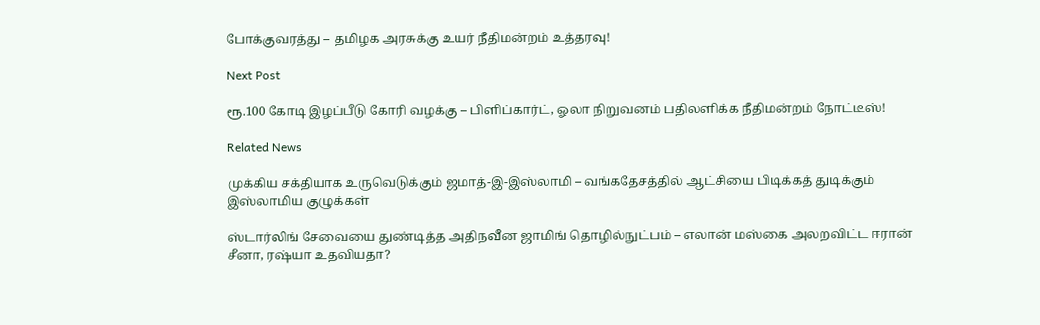போக்குவரத்து – தமிழக அரசுக்கு உயர் நீதிமன்றம் உத்தரவு!

Next Post

ரூ.100 கோடி இழப்பீடு கோரி வழக்கு – பிளிப்கார்ட், ஓலா நிறுவனம் பதிலளிக்க நீதிமன்றம் நோட்டீஸ்!

Related News

முக்கிய சக்தியாக உருவெடுக்கும் ஜமாத்-இ-இஸ்லாமி – வங்கதேசத்தில் ஆட்சியை பிடிக்கத் துடிக்கும் இஸ்லாமிய குழுக்கள்

ஸ்டார்லிங் சேவையை துண்டித்த அதிநவீன ஜாமிங் தொழில்நுட்பம் – எலான் மஸ்கை அலறவிட்ட ஈரான் சீனா, ரஷ்யா உதவியதா?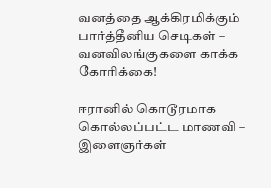வனத்தை ஆக்கிரமிக்கும் பார்த்தீனிய செடிகள் – வனவிலங்குகளை காக்க கோரிக்கை!

ஈரானில் கொடூரமாக கொல்லப்பட்ட மாணவி – இளைஞர்கள்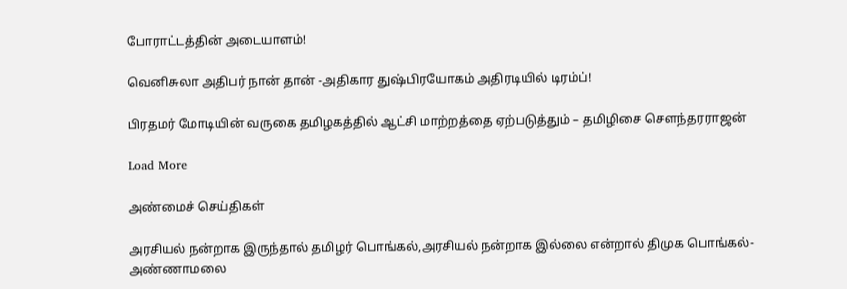போராட்டத்தின் அடையாளம்!

வெனிசுலா அதிபர் நான் தான் -அதிகார துஷ்பிரயோகம் அதிரடியில் டிரம்ப்!

பிரதமர் மோடியின் வருகை தமிழகத்தில் ஆட்சி மாற்றத்தை ஏற்படுத்தும் – தமிழிசை சௌந்தரராஜன்

Load More

அண்மைச் செய்திகள்

அரசியல் நன்றாக இருந்தால் தமிழர் பொங்கல்,அரசியல் நன்றாக இல்லை என்றால் திமுக பொங்கல்- அண்ணாமலை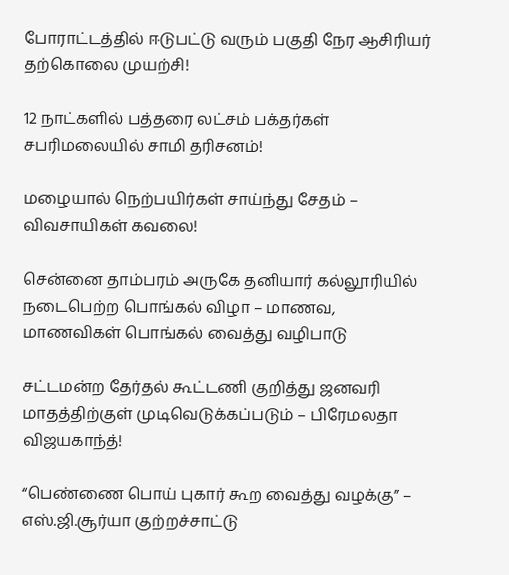போராட்டத்தில் ஈடுபட்டு வரும் பகுதி நேர ஆசிரியர் தற்கொலை முயற்சி!

12 நாட்களில் பத்தரை லட்சம் பக்தர்கள் சபரிமலையில் சாமி தரிசனம்!

மழையால் நெற்பயிர்கள் சாய்ந்து சேதம் – விவசாயிகள் கவலை!

சென்னை தாம்பரம் அருகே தனியார் கல்லூரியில் நடைபெற்ற பொங்கல் விழா – மாணவ, மாணவிகள் பொங்கல் வைத்து வழிபாடு

சட்டமன்ற தேர்தல் கூட்டணி குறித்து ஜனவரி மாதத்திற்குள் முடிவெடுக்கப்படும் – பிரேமலதா விஜயகாந்த்!

“பெண்ணை பொய் புகார் கூற வைத்து வழக்கு” – எஸ்.ஜி.சூர்யா குற்றச்சாட்டு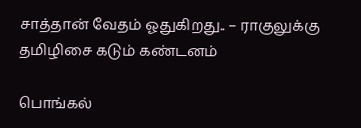சாத்தான் வேதம் ஓதுகிறது.. – ராகுலுக்கு தமிழிசை கடும் கண்டனம்

பொங்கல்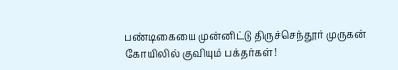பண்டிகையை முன்னிட்டு திருச்செந்தூர் முருகன் கோயிலில் குவியும் பக்தர்கள்!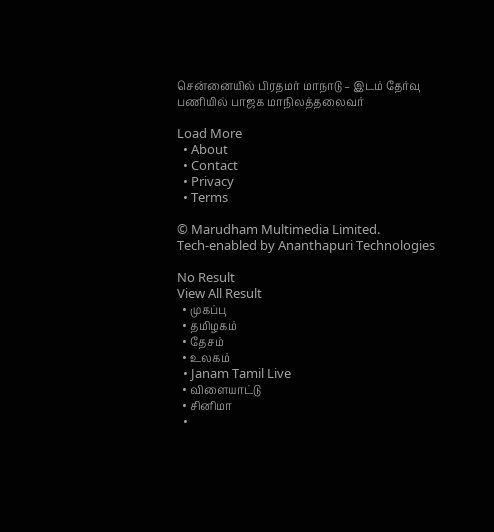சென்னையில் பிரதமர் மாநாடு – இடம் தேர்வு பணியில் பாஜக மாநிலத்தலைவர்

Load More
  • About
  • Contact
  • Privacy
  • Terms

© Marudham Multimedia Limited.
Tech-enabled by Ananthapuri Technologies

No Result
View All Result
  • முகப்பு
  • தமிழகம்
  • தேசம்
  • உலகம்
  • Janam Tamil Live
  • விளையாட்டு
  • சினிமா
  •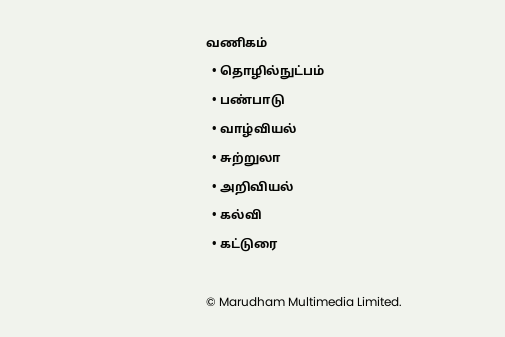வணிகம்
  • தொழில்நுட்பம்
  • பண்பாடு
  • வாழ்வியல்
  • சுற்றுலா
  • அறிவியல்
  • கல்வி
  • கட்டுரை

© Marudham Multimedia Limited.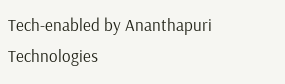Tech-enabled by Ananthapuri Technologies